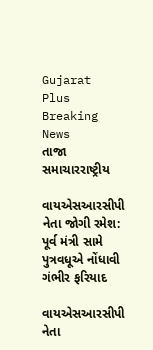Gujarat Plus
Breaking News
તાજા સમાચારરાષ્ટ્રીય

વાયએસઆરસીપી નેતા જોગી રમેશ: પૂર્વ મંત્રી સામે પુત્રવધૂએ નોંધાવી ગંભીર ફરિયાદ

વાયએસઆરસીપી નેતા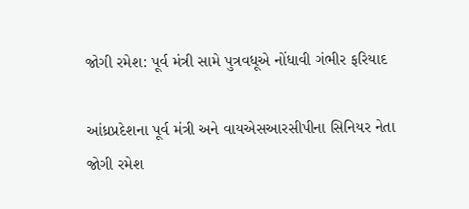જોગી રમેશ: પૂર્વ મંત્રી સામે પુત્રવધૂએ નોંધાવી ગંભીર ફરિયાદ

આંધ્રપ્રદેશના પૂર્વ મંત્રી અને વાયએસઆરસીપીના સિનિયર નેતા જોગી રમેશ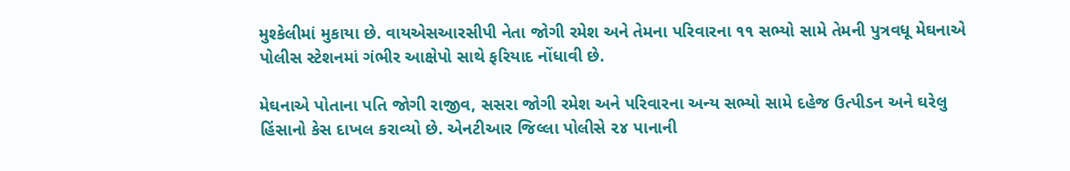મુશ્કેલીમાં મુકાયા છે. વાયએસઆરસીપી નેતા જોગી રમેશ અને તેમના પરિવારના ૧૧ સભ્યો સામે તેમની પુત્રવધૂ મેઘનાએ પોલીસ સ્ટેશનમાં ગંભીર આક્ષેપો સાથે ફરિયાદ નોંધાવી છે.

મેઘનાએ પોતાના પતિ જોગી રાજીવ, સસરા જોગી રમેશ અને પરિવારના અન્ય સભ્યો સામે દહેજ ઉત્પીડન અને ઘરેલુ હિંસાનો કેસ દાખલ કરાવ્યો છે. એનટીઆર જિલ્લા પોલીસે ૨૪ પાનાની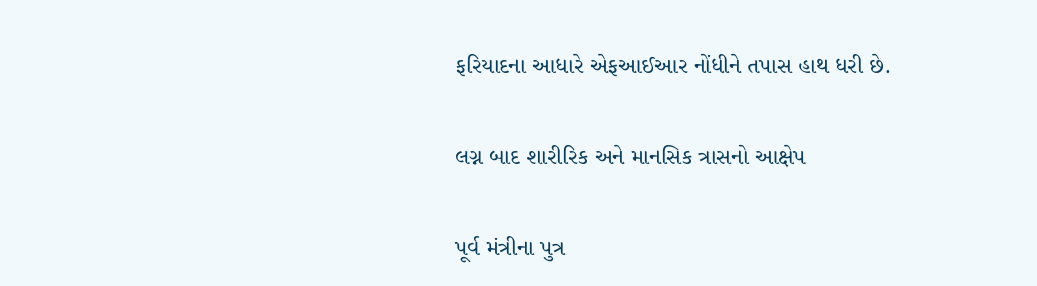ફરિયાદના આધારે એફઆઈઆર નોંધીને તપાસ હાથ ધરી છે.

લગ્ન બાદ શારીરિક અને માનસિક ત્રાસનો આક્ષેપ

પૂર્વ મંત્રીના પુત્ર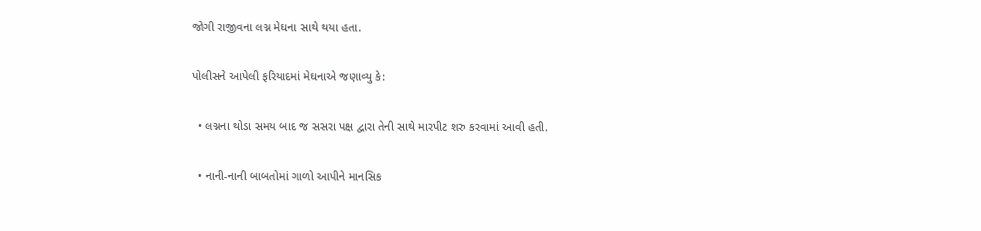જોગી રાજીવના લગ્ન મેઘના સાથે થયા હતા.

પોલીસને આપેલી ફરિયાદમાં મેઘનાએ જણાવ્યુ કે:

  • લગ્નના થોડા સમય બાદ જ સસરા પક્ષ દ્વારા તેની સાથે મારપીટ શરુ કરવામાં આવી હતી.

  • નાની-નાની બાબતોમાં ગાળો આપીને માનસિક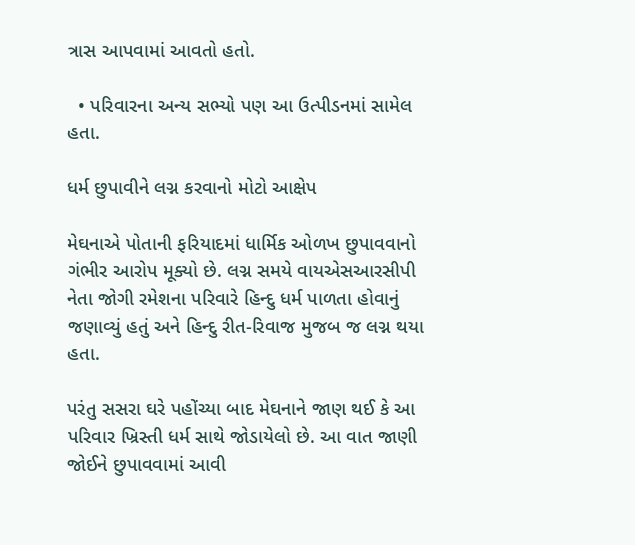ત્રાસ આપવામાં આવતો હતો.

  • પરિવારના અન્ય સભ્યો પણ આ ઉત્પીડનમાં સામેલ હતા.

ધર્મ છુપાવીને લગ્ન કરવાનો મોટો આક્ષેપ

મેઘનાએ પોતાની ફરિયાદમાં ધાર્મિક ઓળખ છુપાવવાનો ગંભીર આરોપ મૂક્યો છે. લગ્ન સમયે વાયએસઆરસીપી નેતા જોગી રમેશના પરિવારે હિન્દુ ધર્મ પાળતા હોવાનું જણાવ્યું હતું અને હિન્દુ રીત-રિવાજ મુજબ જ લગ્ન થયા હતા.

પરંતુ સસરા ઘરે પહોંચ્યા બાદ મેઘનાને જાણ થઈ કે આ પરિવાર ખ્રિસ્તી ધર્મ સાથે જોડાયેલો છે. આ વાત જાણી જોઈને છુપાવવામાં આવી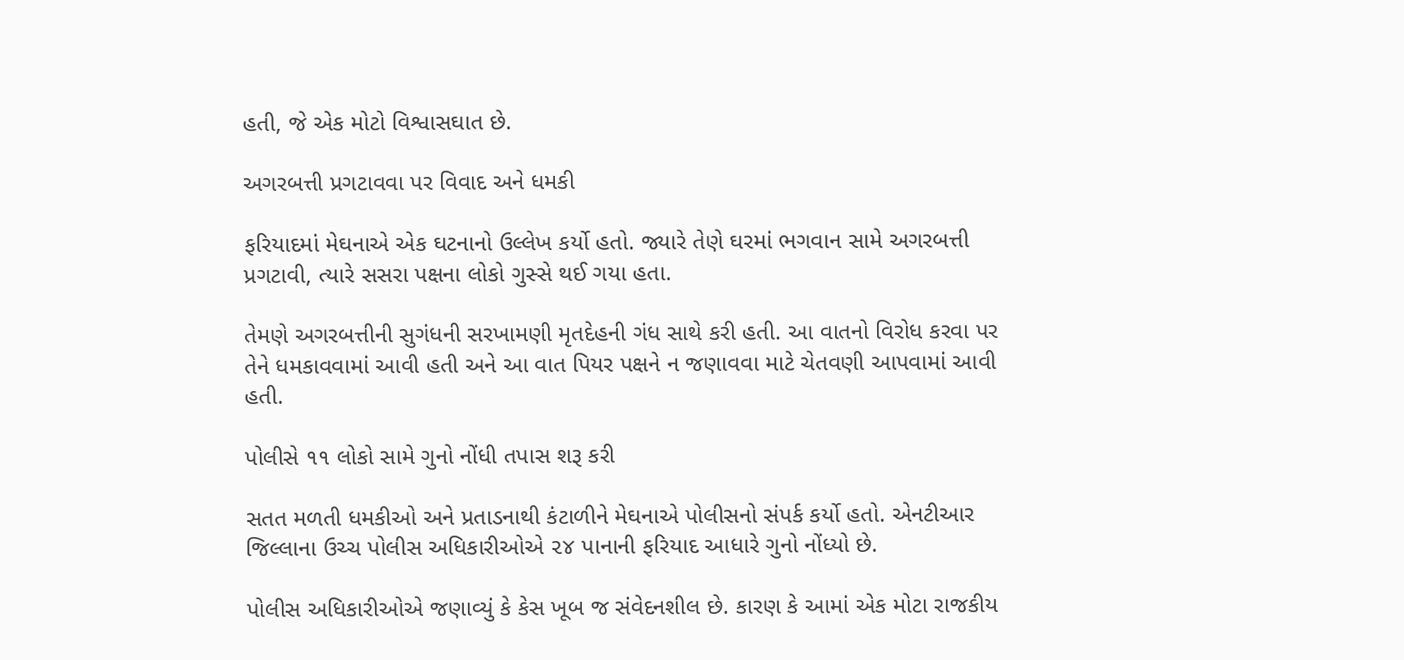હતી, જે એક મોટો વિશ્વાસઘાત છે.

અગરબત્તી પ્રગટાવવા પર વિવાદ અને ધમકી

ફરિયાદમાં મેઘનાએ એક ઘટનાનો ઉલ્લેખ કર્યો હતો. જ્યારે તેણે ઘરમાં ભગવાન સામે અગરબત્તી પ્રગટાવી, ત્યારે સસરા પક્ષના લોકો ગુસ્સે થઈ ગયા હતા.

તેમણે અગરબત્તીની સુગંધની સરખામણી મૃતદેહની ગંધ સાથે કરી હતી. આ વાતનો વિરોધ કરવા પર તેને ધમકાવવામાં આવી હતી અને આ વાત પિયર પક્ષને ન જણાવવા માટે ચેતવણી આપવામાં આવી હતી.

પોલીસે ૧૧ લોકો સામે ગુનો નોંધી તપાસ શરૂ કરી

સતત મળતી ધમકીઓ અને પ્રતાડનાથી કંટાળીને મેઘનાએ પોલીસનો સંપર્ક કર્યો હતો. એનટીઆર જિલ્લાના ઉચ્ચ પોલીસ અધિકારીઓએ ૨૪ પાનાની ફરિયાદ આધારે ગુનો નોંધ્યો છે.

પોલીસ અધિકારીઓએ જણાવ્યું કે કેસ ખૂબ જ સંવેદનશીલ છે. કારણ કે આમાં એક મોટા રાજકીય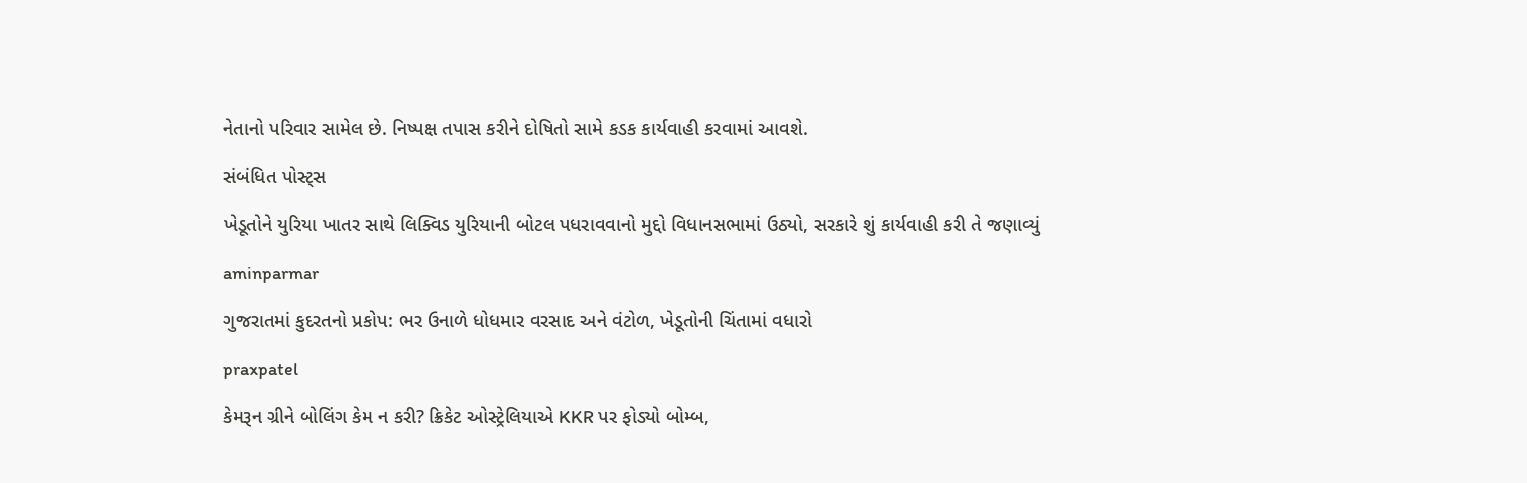નેતાનો પરિવાર સામેલ છે. નિષ્પક્ષ તપાસ કરીને દોષિતો સામે કડક કાર્યવાહી કરવામાં આવશે.

સંબંધિત પોસ્ટ્સ

ખેડૂતોને યુરિયા ખાતર સાથે લિક્વિડ યુરિયાની બોટલ પધરાવવાનો મુદ્દો વિધાનસભામાં ઉઠ્યો, સરકારે શું કાર્યવાહી કરી તે જણાવ્યું

aminparmar

ગુજરાતમાં કુદરતનો પ્રકોપ: ભર ઉનાળે ધોધમાર વરસાદ અને વંટોળ, ખેડૂતોની ચિંતામાં વધારો

praxpatel

કેમરૂન ગ્રીને બોલિંગ કેમ ન કરી? ક્રિકેટ ઓસ્ટ્રેલિયાએ KKR પર ફોડ્યો બોમ્બ,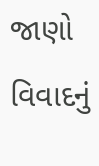જાણો વિવાદનું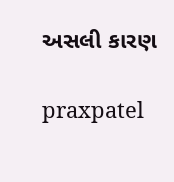અસલી કારણ

praxpatel